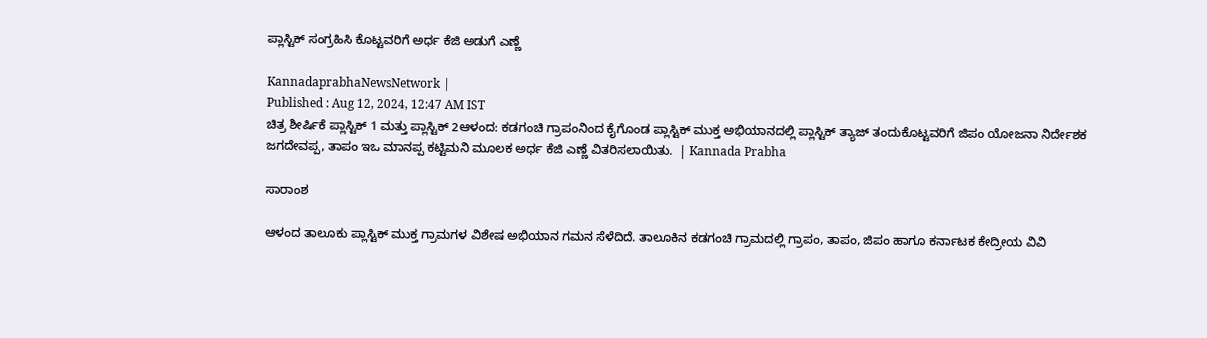ಪ್ಲಾಸ್ಟಿಕ್‌ ಸಂಗ್ರಹಿಸಿ ಕೊಟ್ಟವರಿಗೆ ಅರ್ಧ ಕೆಜಿ ಅಡುಗೆ ಎಣ್ಣೆ

KannadaprabhaNewsNetwork |
Published : Aug 12, 2024, 12:47 AM IST
ಚಿತ್ರ ಶೀರ್ಷಿಕೆ ಪ್ಲಾಸ್ಟಿಕ್‌ 1 ಮತ್ತು ಪ್ಲಾಸ್ಟಿಕ್‌ 2ಆಳಂದ: ಕಡಗಂಚಿ ಗ್ರಾಪಂನಿಂದ ಕೈಗೊಂಡ ಪ್ಲಾಸ್ಟಿಕ್ ಮುಕ್ತ ಅಭಿಯಾನದಲ್ಲಿ ಪ್ಲಾಸ್ಟಿಕ್ ತ್ಯಾಜ್ ತಂದುಕೊಟ್ಟವರಿಗೆ ಜಿಪಂ ಯೋಜನಾ ನಿರ್ದೇಶಕ ಜಗದೇವಪ್ಪ, ತಾಪಂ ಇಒ ಮಾನಪ್ಪ ಕಟ್ಟಿಮನಿ ಮೂಲಕ ಅರ್ಧ ಕೆಜಿ ಎಣ್ಣೆ ವಿತರಿಸಲಾಯಿತು.  | Kannada Prabha

ಸಾರಾಂಶ

ಆಳಂದ ತಾಲೂಕು ಪ್ಲಾಸ್ಟಿಕ್ ಮುಕ್ತ ಗ್ರಾಮಗಳ ವಿಶೇಷ ಅಭಿಯಾನ ಗಮನ ಸೆಳೆದಿದೆ. ತಾಲೂಕಿನ ಕಡಗಂಚಿ ಗ್ರಾಮದಲ್ಲಿ ಗ್ರಾಪಂ, ತಾಪಂ, ಜಿಪಂ ಹಾಗೂ ಕರ್ನಾಟಕ ಕೇದ್ರೀಯ ವಿವಿ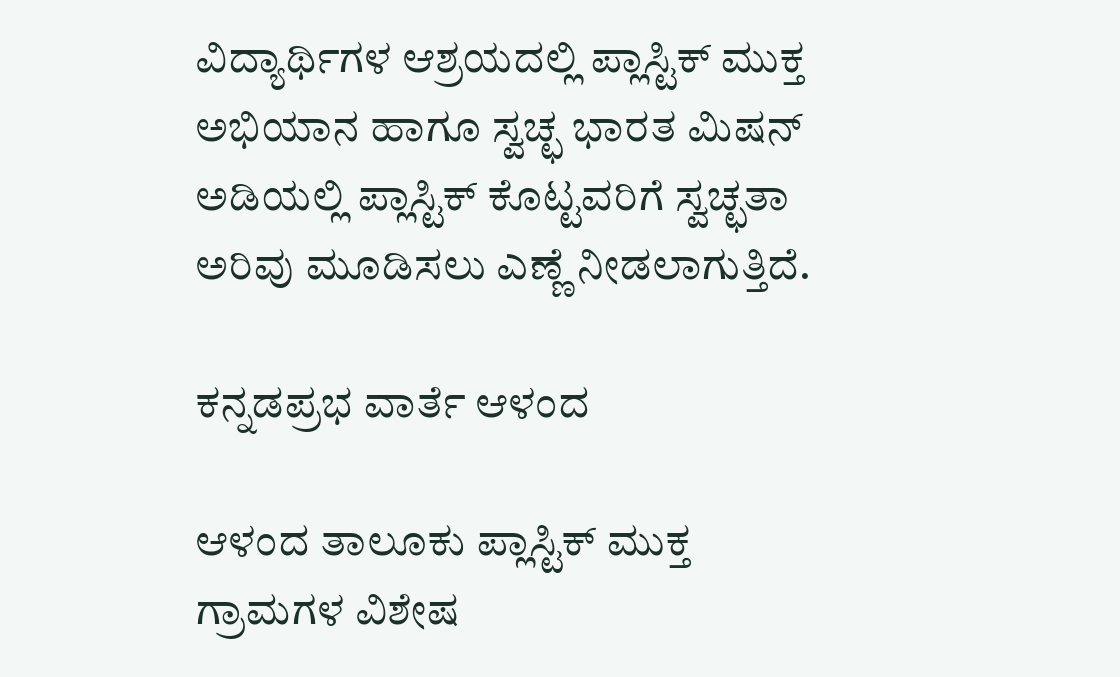ವಿದ್ಯಾರ್ಥಿಗಳ ಆಶ್ರಯದಲ್ಲಿ ಪ್ಲಾಸ್ಟಿಕ್ ಮುಕ್ತ ಅಭಿಯಾನ ಹಾಗೂ ಸ್ವಚ್ಛ ಭಾರತ ಮಿಷನ್ ಅಡಿಯಲ್ಲಿ ಪ್ಲಾಸ್ಟಿಕ್‌ ಕೊಟ್ಟವರಿಗೆ ಸ್ವಚ್ಛತಾ ಅರಿವು ಮೂಡಿಸಲು ಎಣ್ಣೆ ನೀಡಲಾಗುತ್ತಿದೆ.

ಕನ್ನಡಪ್ರಭ ವಾರ್ತೆ ಆಳಂದ

ಆಳಂದ ತಾಲೂಕು ಪ್ಲಾಸ್ಟಿಕ್ ಮುಕ್ತ ಗ್ರಾಮಗಳ ವಿಶೇಷ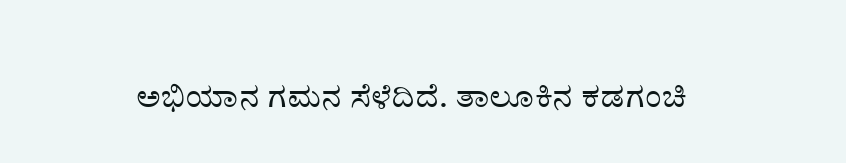ಅಭಿಯಾನ ಗಮನ ಸೆಳೆದಿದೆ. ತಾಲೂಕಿನ ಕಡಗಂಚಿ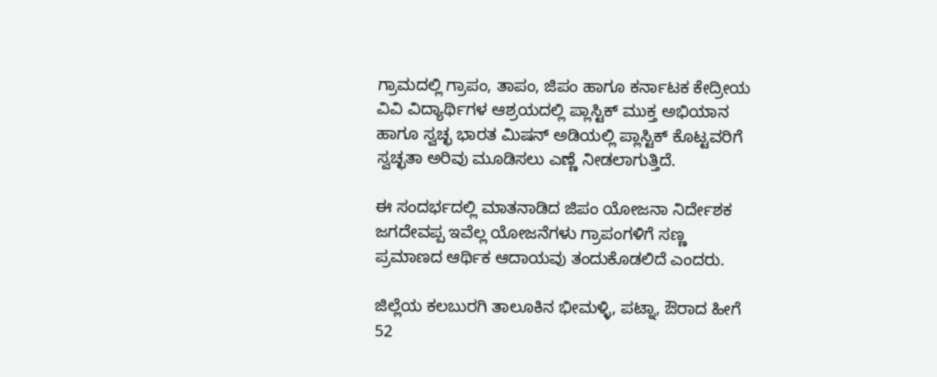ಗ್ರಾಮದಲ್ಲಿ ಗ್ರಾಪಂ, ತಾಪಂ, ಜಿಪಂ ಹಾಗೂ ಕರ್ನಾಟಕ ಕೇದ್ರೀಯ ವಿವಿ ವಿದ್ಯಾರ್ಥಿಗಳ ಆಶ್ರಯದಲ್ಲಿ ಪ್ಲಾಸ್ಟಿಕ್ ಮುಕ್ತ ಅಭಿಯಾನ ಹಾಗೂ ಸ್ವಚ್ಛ ಭಾರತ ಮಿಷನ್ ಅಡಿಯಲ್ಲಿ ಪ್ಲಾಸ್ಟಿಕ್‌ ಕೊಟ್ಟವರಿಗೆ ಸ್ವಚ್ಛತಾ ಅರಿವು ಮೂಡಿಸಲು ಎಣ್ಣೆ ನೀಡಲಾಗುತ್ತಿದೆ.

ಈ ಸಂದರ್ಭದಲ್ಲಿ ಮಾತನಾಡಿದ ಜಿಪಂ ಯೋಜನಾ ನಿರ್ದೇಶಕ ಜಗದೇವಪ್ಪ ಇವೆಲ್ಲ ಯೋಜನೆಗಳು ಗ್ರಾಪಂಗಳಿಗೆ ಸಣ್ಣ ಪ್ರಮಾಣದ ಆರ್ಥಿಕ ಆದಾಯವು ತಂದುಕೊಡಲಿದೆ ಎಂದರು.

ಜಿಲ್ಲೆಯ ಕಲಬುರಗಿ ತಾಲೂಕಿನ ಭೀಮಳ್ಳಿ, ಪಟ್ನಾ, ಔರಾದ ಹೀಗೆ 52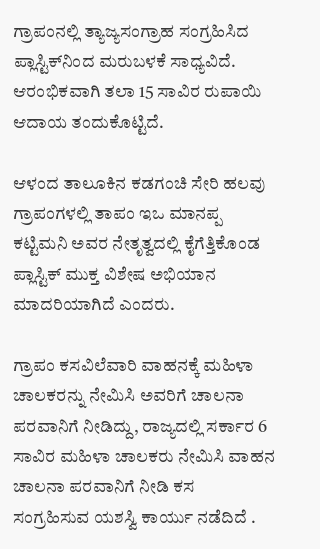ಗ್ರಾಪಂನಲ್ಲಿ ತ್ಯಾಜ್ಯಸಂಗ್ರಾಹ ಸಂಗ್ರಹಿಸಿದ ಪ್ಲಾಸ್ಟಿಕ್‍ನಿಂದ ಮರುಬಳಕೆ ಸಾಧ್ಯವಿದೆ. ಆರಂಭಿಕವಾಗಿ ತಲಾ 15 ಸಾವಿರ ರುಪಾಯಿ ಆದಾಯ ತಂದುಕೊಟ್ಟಿದೆ.

ಆಳಂದ ತಾಲೂಕಿನ ಕಡಗಂಚಿ ಸೇರಿ ಹಲವು ಗ್ರಾಪಂಗಳಲ್ಲಿ ತಾಪಂ ಇಒ ಮಾನಪ್ಪ ಕಟ್ಟಿಮನಿ ಅವರ ನೇತೃತ್ವದಲ್ಲಿ ಕೈಗೆತ್ತಿಕೊಂಡ ಪ್ಲಾಸ್ಟಿಕ್ ಮುಕ್ತ ವಿಶೇಷ ಅಭಿಯಾನ ಮಾದರಿಯಾಗಿದೆ ಎಂದರು.

ಗ್ರಾಪಂ ಕಸವಿಲೆವಾರಿ ವಾಹನಕ್ಕೆ ಮಹಿಳಾ ಚಾಲಕರನ್ನು ನೇಮಿಸಿ ಅವರಿಗೆ ಚಾಲನಾ ಪರವಾನಿಗೆ ನೀಡಿದ್ದು, ರಾಜ್ಯದಲ್ಲಿ ಸರ್ಕಾರ 6 ಸಾವಿರ ಮಹಿಳಾ ಚಾಲಕರು ನೇಮಿಸಿ ವಾಹನ ಚಾಲನಾ ಪರವಾನಿಗೆ ನೀಡಿ ಕಸ ಸಂಗ್ರಹಿಸುವ ಯಶಸ್ವಿ ಕಾರ್ಯು ನಡೆದಿದೆ .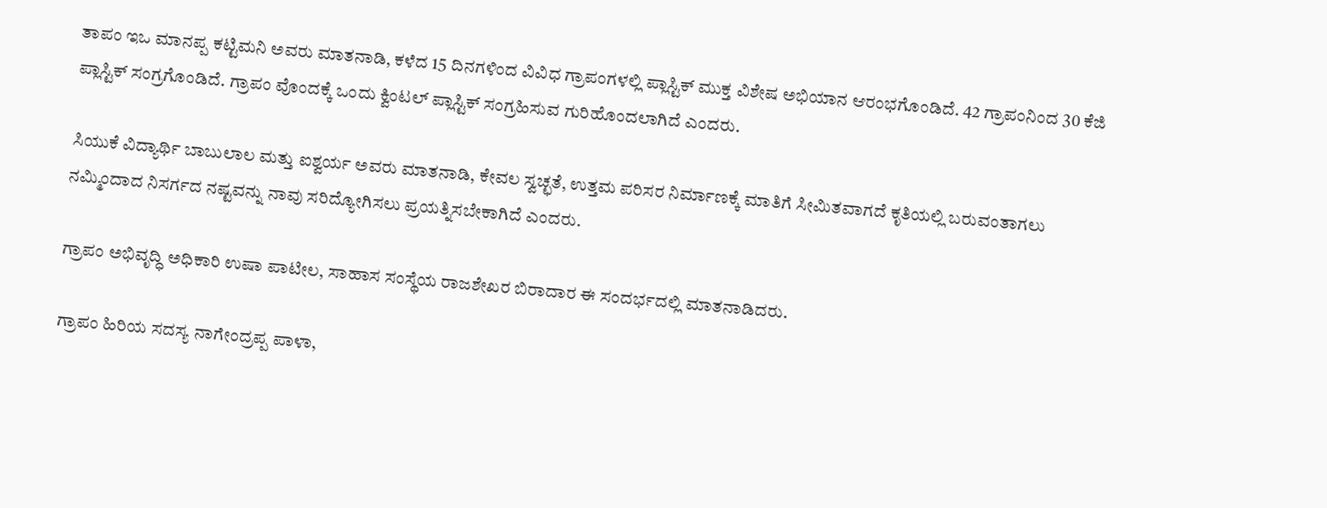ತಾಪಂ ಇಒ ಮಾನಪ್ಪ ಕಟ್ಟಿಮನಿ ಅವರು ಮಾತನಾಡಿ, ಕಳೆದ 15 ದಿನಗಳಿಂದ ವಿವಿಧ ಗ್ರಾಪಂಗಳಲ್ಲಿ ಪ್ಲಾಸ್ಟಿಕ್ ಮುಕ್ತ ವಿಶೇಷ ಅಭಿಯಾನ ಆರಂಭಗೊಂಡಿದೆ. 42 ಗ್ರಾಪಂನಿಂದ 30 ಕೆಜಿ ಪ್ಲಾಸ್ಟಿಕ್ ಸಂಗ್ರಗೊಂಡಿದೆ. ಗ್ರಾಪಂ ವೊಂದಕ್ಕೆ ಒಂದು ಕ್ವಿಂಟಲ್ ಪ್ಲಾಸ್ಟಿಕ್ ಸಂಗ್ರಹಿಸುವ ಗುರಿಹೊಂದಲಾಗಿದೆ ಎಂದರು.

ಸಿಯುಕೆ ವಿದ್ಯಾರ್ಥಿ ಬಾಬುಲಾಲ ಮತ್ತು ಐಶ್ವರ್ಯ ಅವರು ಮಾತನಾಡಿ, ಕೇವಲ ಸ್ವಚ್ಛತೆ, ಉತ್ತಮ ಪರಿಸರ ನಿರ್ಮಾಣಕ್ಕೆ ಮಾತಿಗೆ ಸೀಮಿತವಾಗದೆ ಕೃತಿಯಲ್ಲಿ ಬರುವಂತಾಗಲು ನಮ್ಮಿಂದಾದ ನಿಸರ್ಗದ ನಷ್ಟವನ್ನು ನಾವು ಸರಿದ್ಯೋಗಿಸಲು ಪ್ರಯತ್ನಿಸಬೇಕಾಗಿದೆ ಎಂದರು.

ಗ್ರಾಪಂ ಅಭಿವೃದ್ಧಿ ಅಧಿಕಾರಿ ಉಷಾ ಪಾಟೀಲ, ಸಾಹಾಸ ಸಂಸ್ಥೆಯ ರಾಜಶೇಖರ ಬಿರಾದಾರ ಈ ಸಂದರ್ಭದಲ್ಲಿ ಮಾತನಾಡಿದರು.

ಗ್ರಾಪಂ ಹಿರಿಯ ಸದಸ್ಯ ನಾಗೇಂದ್ರಪ್ಪ ಪಾಳಾ,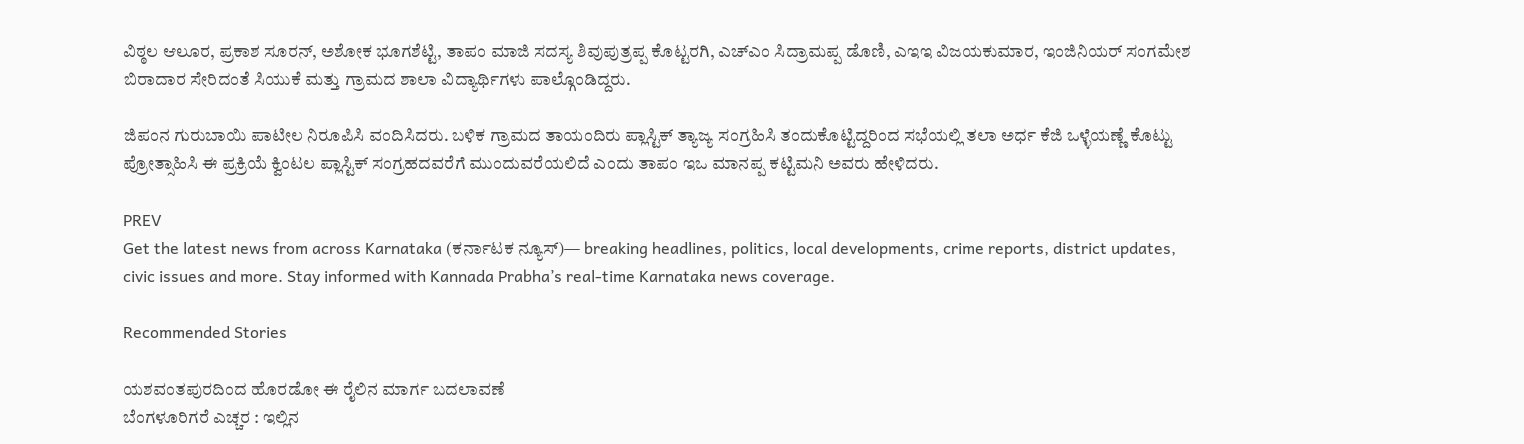ವಿಠ್ಠಲ ಆಲೂರ, ಪ್ರಕಾಶ ಸೂರನ್, ಅಶೋಕ ಭೂಗಶೆಟ್ಟಿ, ತಾಪಂ ಮಾಜಿ ಸದಸ್ಯ ಶಿವುಪುತ್ರಪ್ಪ ಕೊಟ್ಟರಗಿ, ಎಚ್‍ಎಂ ಸಿದ್ರಾಮಪ್ಪ ಡೊಣಿ, ಎಇಇ ವಿಜಯಕುಮಾರ, ಇಂಜಿನಿಯರ್ ಸಂಗಮೇಶ ಬಿರಾದಾರ ಸೇರಿದಂತೆ ಸಿಯುಕೆ ಮತ್ತು ಗ್ರಾಮದ ಶಾಲಾ ವಿದ್ಯಾರ್ಥಿಗಳು ಪಾಲ್ಗೊಂಡಿದ್ದರು.

ಜಿಪಂನ ಗುರುಬಾಯಿ ಪಾಟೀಲ ನಿರೂಪಿಸಿ ವಂದಿಸಿದರು. ಬಳಿಕ ಗ್ರಾಮದ ತಾಯಂದಿರು ಪ್ಲಾಸ್ಟಿಕ್ ತ್ಯಾಜ್ಯ ಸಂಗ್ರಹಿಸಿ ತಂದುಕೊಟ್ಟಿದ್ದರಿಂದ ಸಭೆಯಲ್ಲಿ ತಲಾ ಅರ್ಧ ಕೆಜಿ ಒಳ್ಳೆಯಣ್ಣೆ ಕೊಟ್ಟು ಪ್ರೋತ್ಸಾಹಿಸಿ ಈ ಪ್ರಕ್ರಿಯೆ ಕ್ವಿಂಟಲ ಪ್ಲಾಸ್ಟಿಕ್ ಸಂಗ್ರಹದವರೆಗೆ ಮುಂದುವರೆಯಲಿದೆ ಎಂದು ತಾಪಂ ಇಒ ಮಾನಪ್ಪ ಕಟ್ಟಿಮನಿ ಅವರು ಹೇಳಿದರು.

PREV
Get the latest news from across Karnataka (ಕರ್ನಾಟಕ ನ್ಯೂಸ್)— breaking headlines, politics, local developments, crime reports, district updates, civic issues and more. Stay informed with Kannada Prabha’s real‑time Karnataka news coverage.

Recommended Stories

ಯಶವಂತಪುರದಿಂದ ಹೊರಡೋ ಈ ರೈಲಿನ ಮಾರ್ಗ ಬದಲಾವಣೆ
ಬೆಂಗಳೂರಿಗರೆ ಎಚ್ಚರ : ಇಲ್ಲಿನ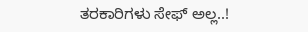ತರಕಾರಿಗಳು ಸೇಫ್ ಅಲ್ಲ..!